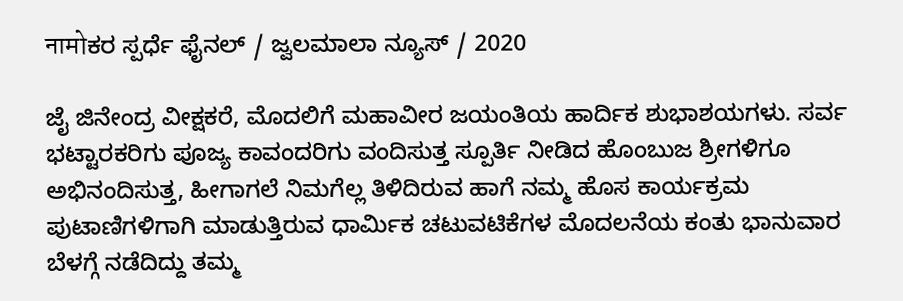नामोಕರ ಸ್ಪರ್ಧೆ ಫೈನಲ್ / ಜ್ವಲಮಾಲಾ ನ್ಯೂಸ್ / 2020

ಜೈ ಜಿನೇಂದ್ರ ವೀಕ್ಷಕರೆ, ಮೊದಲಿಗೆ ಮಹಾವೀರ ಜಯಂತಿಯ ಹಾರ್ದಿಕ ಶುಭಾಶಯಗಳು. ಸರ್ವ ಭಟ್ಟಾರಕರಿಗು ಪೂಜ್ಯ ಕಾವಂದರಿಗು ವಂದಿಸುತ್ತ ಸ್ಪೂರ್ತಿ ನೀಡಿದ ಹೊಂಬುಜ ಶ್ರೀಗಳಿಗೂ ಅಭಿನಂದಿಸುತ್ತ, ಹೀಗಾಗಲೆ ನಿಮಗೆಲ್ಲ ತಿಳಿದಿರುವ ಹಾಗೆ ನಮ್ಮ ಹೊಸ ಕಾರ್ಯಕ್ರಮ ಪುಟಾಣಿಗಳಿಗಾಗಿ ಮಾಡುತ್ತಿರುವ ಧಾರ್ಮಿಕ ಚಟುವಟಿಕೆಗಳ ಮೊದಲನೆಯ ಕಂತು ಭಾನುವಾರ ಬೆಳಗ್ಗೆ ನಡೆದಿದ್ದು ತಮ್ಮ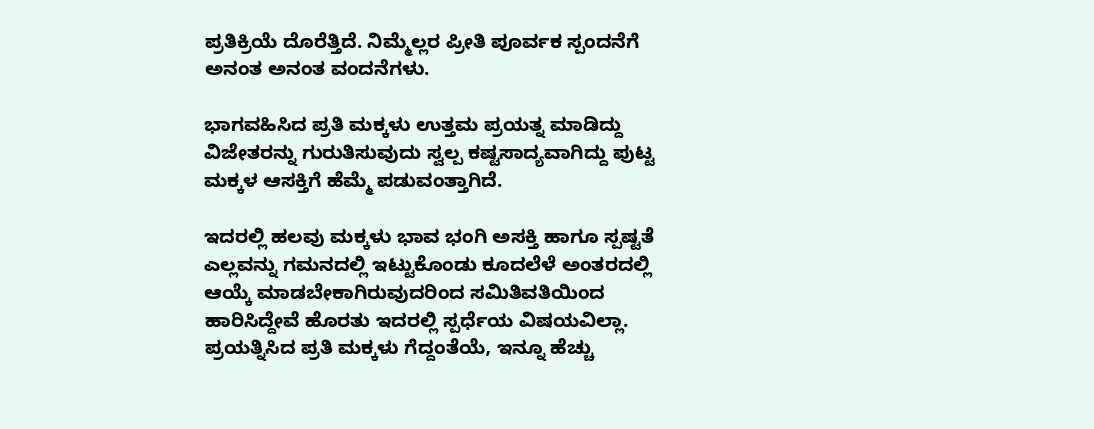ಪ್ರತಿಕ್ರಿಯೆ ದೊರೆತ್ತಿದೆ. ನಿಮ್ಮೆಲ್ಲರ ಪ್ರೀತಿ ಪೂರ್ವಕ ಸ್ಪಂದನೆಗೆ ಅನಂತ ಅನಂತ ವಂದನೆಗಳು.

ಭಾಗವಹಿಸಿದ ಪ್ರತಿ ಮಕ್ಕಳು ಉತ್ತಮ ಪ್ರಯತ್ನ ಮಾಡಿದ್ದು ವಿಜೇತರನ್ನು ಗುರುತಿಸುವುದು ಸ್ವಲ್ಪ ಕಷ್ಟಸಾದ್ಯವಾಗಿದ್ದು ಪುಟ್ಟ ಮಕ್ಕಳ ಆಸಕ್ತಿಗೆ ಹೆಮ್ಮೆ ಪಡುವಂತ್ತಾಗಿದೆ.

ಇದರಲ್ಲಿ ಹಲವು ಮಕ್ಕಳು ಭಾವ ಭಂಗಿ ಅಸಕ್ತಿ ಹಾಗೂ ಸ್ಪಷ್ಟತೆ ಎಲ್ಲವನ್ನು ಗಮನದಲ್ಲಿ ಇಟ್ಟುಕೊಂಡು ಕೂದಲೆಳೆ ಅಂತರದಲ್ಲಿ ಆಯ್ಕೆ ಮಾಡಬೇಕಾಗಿರುವುದರಿಂದ ಸಮಿತಿವತಿಯಿಂದ ಹಾರಿಸಿದ್ದೇವೆ ಹೊರತು ಇದರಲ್ಲಿ ಸ್ಪರ್ಧೆಯ ವಿಷಯವಿಲ್ಲಾ. ಪ್ರಯತ್ನಿಸಿದ ಪ್ರತಿ ಮಕ್ಕಳು ಗೆದ್ದಂತೆಯೆ, ಇನ್ನೂ ಹೆಚ್ಚು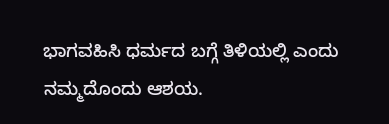ಭಾಗವಹಿಸಿ ಧರ್ಮದ ಬಗ್ಗೆ ತಿಳಿಯಲ್ಲಿ ಎಂದು ನಮ್ಮದೊಂದು ಆಶಯ.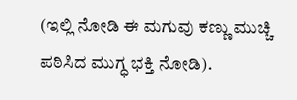(ಇಲ್ಲಿ ನೋಡಿ ಈ ಮಗುವು ಕಣ್ಣು ಮುಚ್ಚಿ ಪಠಿಸಿದ ಮುಗ್ಧ ಭಕ್ತಿ ನೋಡಿ).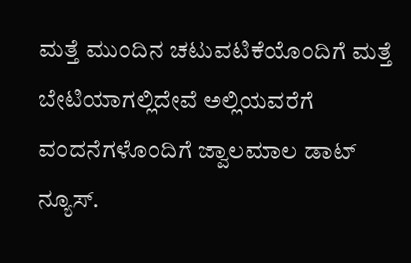ಮತ್ತೆ ಮುಂದಿನ ಚಟುವಟಿಕೆಯೊಂದಿಗೆ ಮತ್ತೆ ಬೇಟಿಯಾಗಲ್ಲಿದೇವೆ ಅಲ್ಲಿಯವರೆಗೆ ವಂದನೆಗಳೊಂದಿಗೆ ಜ್ವಾಲಮಾಲ ಡಾಟ್ ನ್ಯೂಸ್.